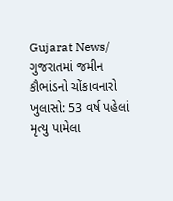Gujarat News/ ગુજરાતમાં જમીન કૌભાંડનો ચોંકાવનારો ખુલાસો: 53 વર્ષ પહેલાં મૃત્યુ પામેલા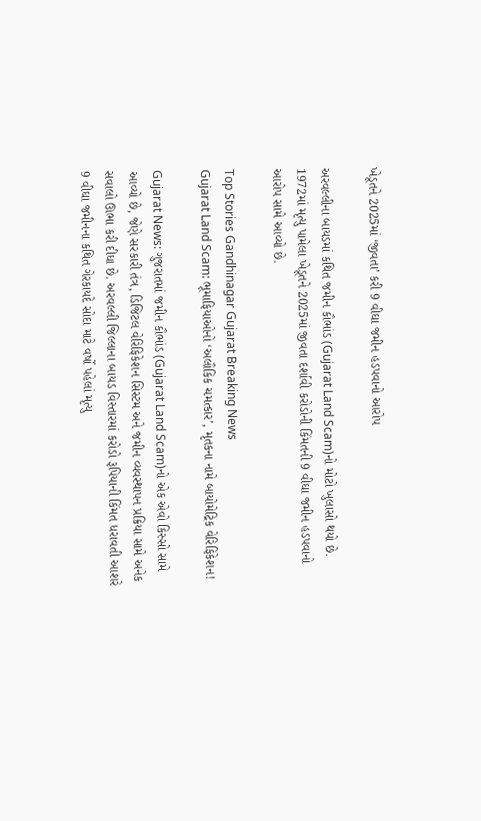ખેડૂતને 2025માં ‘જીવતા’ કરી 9 વીઘા જમીન હડપવાનો આરોપ

અરવલ્લીના બાયડમાં કથિત જમીન કૌભાંડ (Gujarat Land Scam)નો મોટો ખુલાસો થયો છે. 1972માં મૃત્યુ પામેલા ખેડૂતને 2025માં જીવતા દર્શાવી કરોડોની કિંમતની 9 વીઘા જમીન હડપવાનો આરોપ સામે આવ્યો છે.

Top Stories Gandhinagar Gujarat Breaking News
Gujarat Land Scam: ભૂમાફિયાઓનો ‘અલૌકિક ચમત્કાર’, મૃતકના નામે બાયોમેટ્રિક વેરિફિકેશન!

Gujarat News: ગુજરાતમાં જમીન કૌભાંડ (Gujarat Land Scam)નો એક એવો કિસ્સો સામે આવ્યો છે, જેણે સરકારી તંત્ર, ડિજિટલ વેરિફિકેશન સિસ્ટમ અને જમીન વ્યવસ્થાપન પ્રક્રિયા સામે અનેક સવાલો ઊભા કરી દીધા છે. અરવલ્લી જિલ્લાના બાયડ વિસ્તારમાં કરોડો રૂપિયાની કિંમત ધરાવતી આશરે 9 વીઘા જમીનના કથિત ગેરકાયદે સોદા માટે વર્ષો પહેલાં મૃત્યુ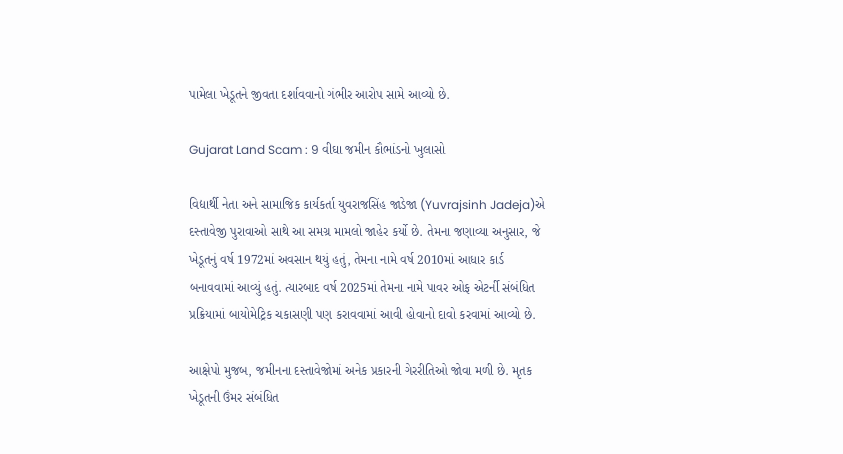પામેલા ખેડૂતને જીવતા દર્શાવવાનો ગંભીર આરોપ સામે આવ્યો છે.

Gujarat Land Scam : 9 વીઘા જમીન કૌભાંડનો ખુલાસો

વિદ્યાર્થી નેતા અને સામાજિક કાર્યકર્તા યુવરાજસિંહ જાડેજા (Yuvrajsinh Jadeja)એ દસ્તાવેજી પુરાવાઓ સાથે આ સમગ્ર મામલો જાહેર કર્યો છે. તેમના જણાવ્યા અનુસાર, જે ખેડૂતનું વર્ષ 1972માં અવસાન થયું હતું, તેમના નામે વર્ષ 2010માં આધાર કાર્ડ બનાવવામાં આવ્યું હતું. ત્યારબાદ વર્ષ 2025માં તેમના નામે પાવર ઓફ એટર્ની સંબંધિત પ્રક્રિયામાં બાયોમેટ્રિક ચકાસણી પણ કરાવવામાં આવી હોવાનો દાવો કરવામાં આવ્યો છે.

આક્ષેપો મુજબ, જમીનના દસ્તાવેજોમાં અનેક પ્રકારની ગેરરીતિઓ જોવા મળી છે. મૃતક ખેડૂતની ઉંમર સંબંધિત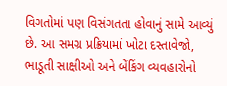વિગતોમાં પણ વિસંગતતા હોવાનું સામે આવ્યું છે. આ સમગ્ર પ્રક્રિયામાં ખોટા દસ્તાવેજો, ભાડૂતી સાક્ષીઓ અને બેંકિંગ વ્યવહારોનો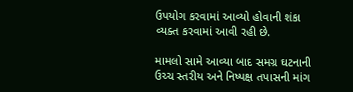ઉપયોગ કરવામાં આવ્યો હોવાની શંકા વ્યક્ત કરવામાં આવી રહી છે.

મામલો સામે આવ્યા બાદ સમગ્ર ઘટનાની ઉચ્ચ સ્તરીય અને નિષ્પક્ષ તપાસની માંગ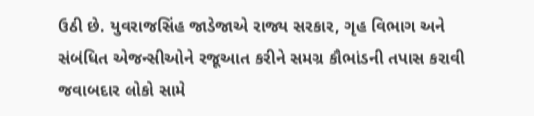ઉઠી છે. યુવરાજસિંહ જાડેજાએ રાજ્ય સરકાર, ગૃહ વિભાગ અને સંબંધિત એજન્સીઓને રજૂઆત કરીને સમગ્ર કૌભાંડની તપાસ કરાવી જવાબદાર લોકો સામે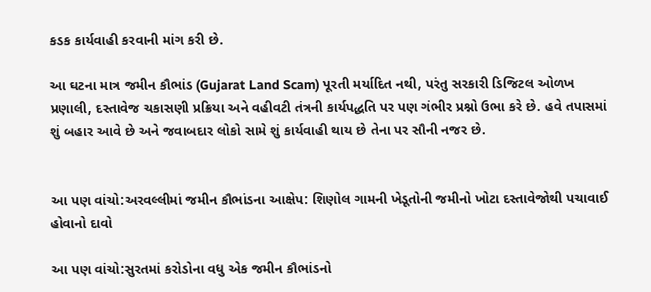કડક કાર્યવાહી કરવાની માંગ કરી છે.

આ ઘટના માત્ર જમીન કૌભાંડ (Gujarat Land Scam) પૂરતી મર્યાદિત નથી, પરંતુ સરકારી ડિજિટલ ઓળખ પ્રણાલી, દસ્તાવેજ ચકાસણી પ્રક્રિયા અને વહીવટી તંત્રની કાર્યપદ્ધતિ પર પણ ગંભીર પ્રશ્નો ઉભા કરે છે. હવે તપાસમાં શું બહાર આવે છે અને જવાબદાર લોકો સામે શું કાર્યવાહી થાય છે તેના પર સૌની નજર છે.


આ પણ વાંચો:અરવલ્લીમાં જમીન કૌભાંડના આક્ષેપ: શિણોલ ગામની ખેડૂતોની જમીનો ખોટા દસ્તાવેજોથી પચાવાઈ હોવાનો દાવો

આ પણ વાંચો:સુરતમાં કરોડોના વધુ એક જમીન કૌભાંડનો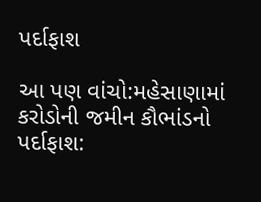પર્દાફાશ

આ પણ વાંચો:મહેસાણામાં કરોડોની જમીન કૌભાંડનો પર્દાફાશ: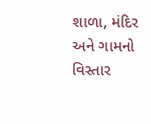શાળા, મંદિર અને ગામનો વિસ્તાર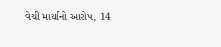વેચી માર્યાનો આરોપ, 14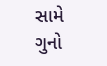સામે ગુનો